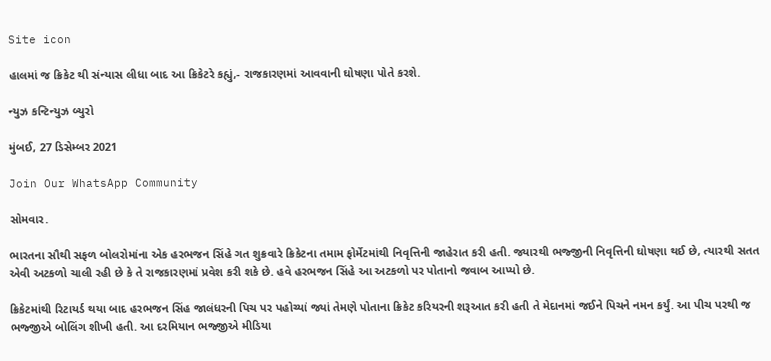Site icon

હાલમાં જ ક્રિકેટ થી સંન્યાસ લીધા બાદ આ ક્રિકેટરે કહ્યું,- રાજકારણમાં આવવાની ઘોષણા પોતે કરશે.

ન્યુઝ કન્ટિન્યુઝ બ્યુરો

મુંબઈ, 27 ડિસેમ્બર 2021

Join Our WhatsApp Community

સોમવાર.

ભારતના સૌથી સફળ બોલરોમાંના એક હરભજન સિંહે ગત શુક્રવારે ક્રિકેટના તમામ ફોર્મેટમાંથી નિવૃત્તિની જાહેરાત કરી હતી. જ્યારથી ભજ્જીની નિવૃત્તિની ઘોષણા થઈ છે, ત્યારથી સતત એવી અટકળો ચાલી રહી છે કે તે રાજકારણમાં પ્રવેશ કરી શકે છે. હવે હરભજન સિંહે આ અટકળો પર પોતાનો જવાબ આપ્યો છે.

ક્રિકેટમાંથી રિટાયર્ડ થયા બાદ હરભજન સિંહ જાલંધરની પિચ પર પહોચ્યાં જ્યાં તેમણે પોતાના ક્રિકેટ કરિયરની શરૂઆત કરી હતી તે મેદાનમાં જઈને પિચને નમન કર્યું. આ પીચ પરથી જ ભજ્જીએ બોલિંગ શીખી હતી. આ દરમિયાન ભજ્જીએ મીડિયા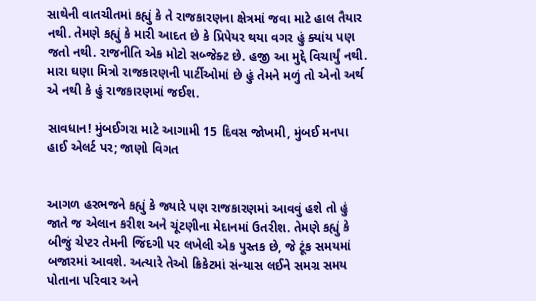સાથેની વાતચીતમાં કહ્યું કે તે રાજકારણના ક્ષેત્રમાં જવા માટે હાલ તૈયાર નથી. તેમણે કહ્યું કે મારી આદત છે કે પ્રિપેયર થયા વગર હું ક્યાંય પણ જતો નથી. રાજનીતિ એક મોટો સબ્જેક્ટ છે. હજી આ મુદ્દે વિચાર્યું નથી. મારા ઘણા મિત્રો રાજકારણની પાર્ટીઓમાં છે હું તેમને મળું તો એનો અર્થ એ નથી કે હું રાજકારણમાં જઈશ.

સાવધાન! મુંબઈગરા માટે આગામી 15 દિવસ જોખમી, મુંબઈ મનપા હાઈ એલર્ટ પર; જાણો વિગત


આગળ હરભજને કહ્યું કે જ્યારે પણ રાજકારણમાં આવવું હશે તો હું જાતે જ એલાન કરીશ અને ચૂંટણીના મેદાનમાં ઉતરીશ. તેમણે કહ્યું કે બીજું ચેપ્ટર તેમની જિંદગી પર લખેલી એક પુસ્તક છે, જે ટૂંક સમયમાં બજારમાં આવશે. અત્યારે તેઓ ક્રિકેટમાં સંન્યાસ લઈને સમગ્ર સમય પોતાના પરિવાર અને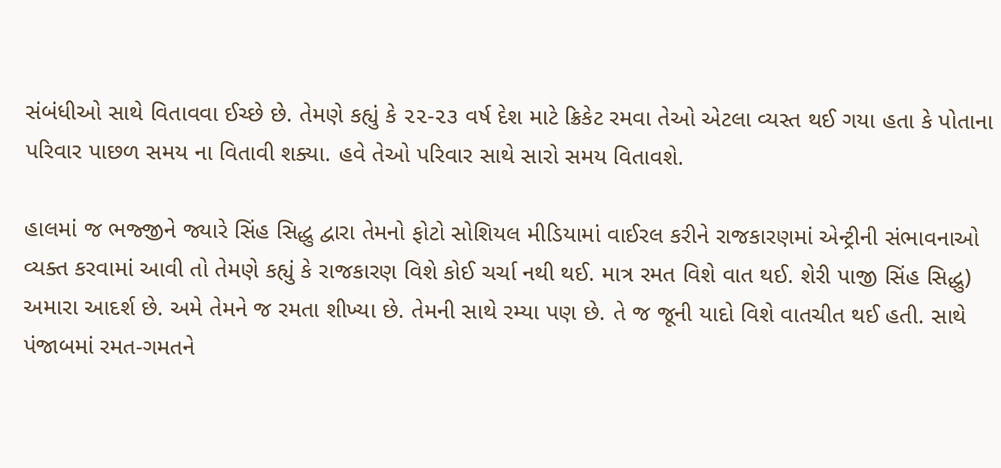સંબંધીઓ સાથે વિતાવવા ઈચ્છે છે. તેમણે કહ્યું કે ૨૨-૨૩ વર્ષ દેશ માટે ક્રિકેટ રમવા તેઓ એટલા વ્યસ્ત થઈ ગયા હતા કે પોતાના પરિવાર પાછળ સમય ના વિતાવી શક્યા. હવે તેઓ પરિવાર સાથે સારો સમય વિતાવશે.

હાલમાં જ ભજ્જીને જ્યારે સિંહ સિદ્ધુ દ્વારા તેમનો ફોટો સોશિયલ મીડિયામાં વાઈરલ કરીને રાજકારણમાં એન્ટ્રીની સંભાવનાઓ વ્યક્ત કરવામાં આવી તો તેમણે કહ્યું કે રાજકારણ વિશે કોઈ ચર્ચા નથી થઈ. માત્ર રમત વિશે વાત થઈ. શેરી પાજી સિંહ સિદ્ધુ) અમારા આદર્શ છે. અમે તેમને જ રમતા શીખ્યા છે. તેમની સાથે રમ્યા પણ છે. તે જ જૂની યાદો વિશે વાતચીત થઈ હતી. સાથે પંજાબમાં રમત-ગમતને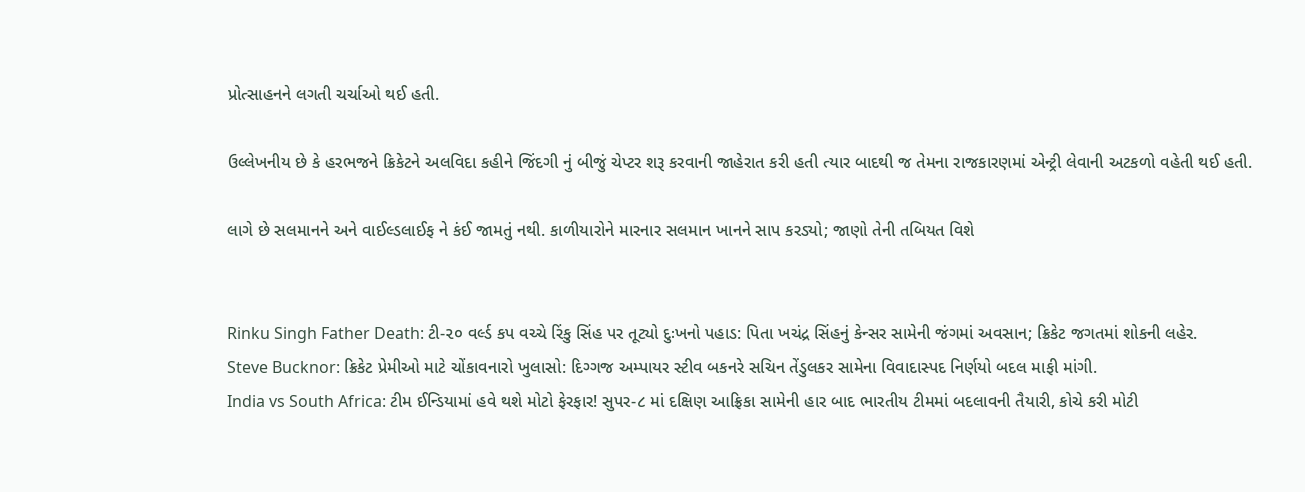પ્રોત્સાહનને લગતી ચર્ચાઓ થઈ હતી.

ઉલ્લેખનીય છે કે હરભજને ક્રિકેટને અલવિદા કહીને જિંદગી નું બીજું ચેપ્ટર શરૂ કરવાની જાહેરાત કરી હતી ત્યાર બાદથી જ તેમના રાજકારણમાં એન્ટ્રી લેવાની અટકળો વહેતી થઈ હતી.

લાગે છે સલમાનને અને વાઈલ્ડલાઈફ ને કંઈ જામતું નથી. કાળીયારોને મારનાર સલમાન ખાનને સાપ કરડ્યો; જાણો તેની તબિયત વિશે


Rinku Singh Father Death: ટી-૨૦ વર્લ્ડ કપ વચ્ચે રિંકુ સિંહ પર તૂટ્યો દુઃખનો પહાડ: પિતા ખચંદ્ર સિંહનું કેન્સર સામેની જંગમાં અવસાન; ક્રિકેટ જગતમાં શોકની લહેર.
Steve Bucknor: ક્રિકેટ પ્રેમીઓ માટે ચોંકાવનારો ખુલાસો: દિગ્ગજ અમ્પાયર સ્ટીવ બકનરે સચિન તેંડુલકર સામેના વિવાદાસ્પદ નિર્ણયો બદલ માફી માંગી.
India vs South Africa: ટીમ ઈન્ડિયામાં હવે થશે મોટો ફેરફાર! સુપર-૮ માં દક્ષિણ આફ્રિકા સામેની હાર બાદ ભારતીય ટીમમાં બદલાવની તૈયારી, કોચે કરી મોટી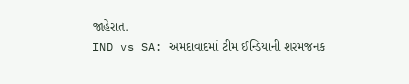જાહેરાત.
IND vs SA: અમદાવાદમાં ટીમ ઈન્ડિયાની શરમજનક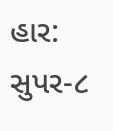હાર: સુપર-૮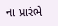ના પ્રારંભે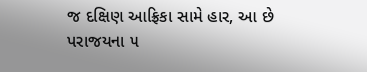જ દક્ષિણ આફ્રિકા સામે હાર, આ છે પરાજયના ૫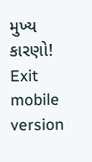મુખ્ય કારણો!
Exit mobile version